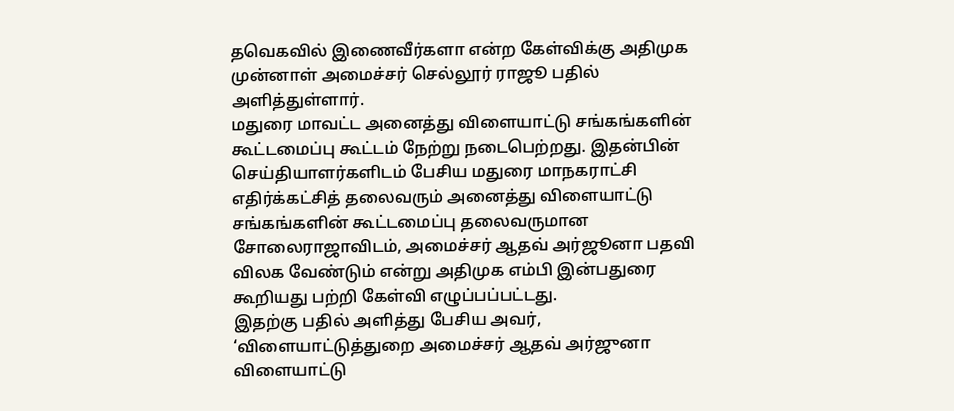தவெகவில் இணைவீர்களா என்ற கேள்விக்கு அதிமுக முன்னாள் அமைச்சர் செல்லூர் ராஜூ பதில் அளித்துள்ளார்.
மதுரை மாவட்ட அனைத்து விளையாட்டு சங்கங்களின் கூட்டமைப்பு கூட்டம் நேற்று நடைபெற்றது. இதன்பின் செய்தியாளர்களிடம் பேசிய மதுரை மாநகராட்சி எதிர்க்கட்சித் தலைவரும் அனைத்து விளையாட்டு சங்கங்களின் கூட்டமைப்பு தலைவருமான சோலைராஜாவிடம், அமைச்சர் ஆதவ் அர்ஜூனா பதவி விலக வேண்டும் என்று அதிமுக எம்பி இன்பதுரை கூறியது பற்றி கேள்வி எழுப்பப்பட்டது.
இதற்கு பதில் அளித்து பேசிய அவர், ‘விளையாட்டுத்துறை அமைச்சர் ஆதவ் அர்ஜுனா விளையாட்டு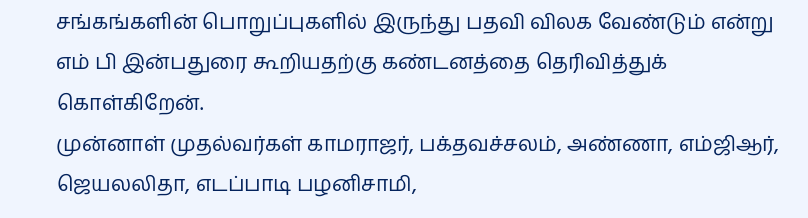சங்கங்களின் பொறுப்புகளில் இருந்து பதவி விலக வேண்டும் என்று எம் பி இன்பதுரை கூறியதற்கு கண்டனத்தை தெரிவித்துக் கொள்கிறேன்.
முன்னாள் முதல்வர்கள் காமராஜர், பக்தவச்சலம், அண்ணா, எம்ஜிஆர், ஜெயலலிதா, எடப்பாடி பழனிசாமி,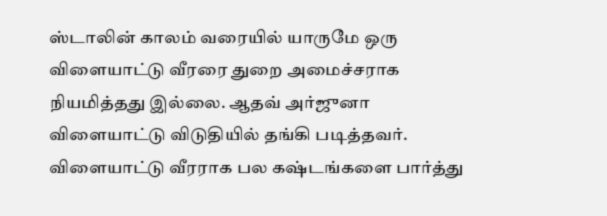ஸ்டாலின் காலம் வரையில் யாருமே ஒரு விளையாட்டு வீரரை துறை அமைச்சராக நியமித்தது இல்லை. ஆதவ் அர்ஜுனா விளையாட்டு விடுதியில் தங்கி படித்தவர். விளையாட்டு வீரராக பல கஷ்டங்களை பார்த்து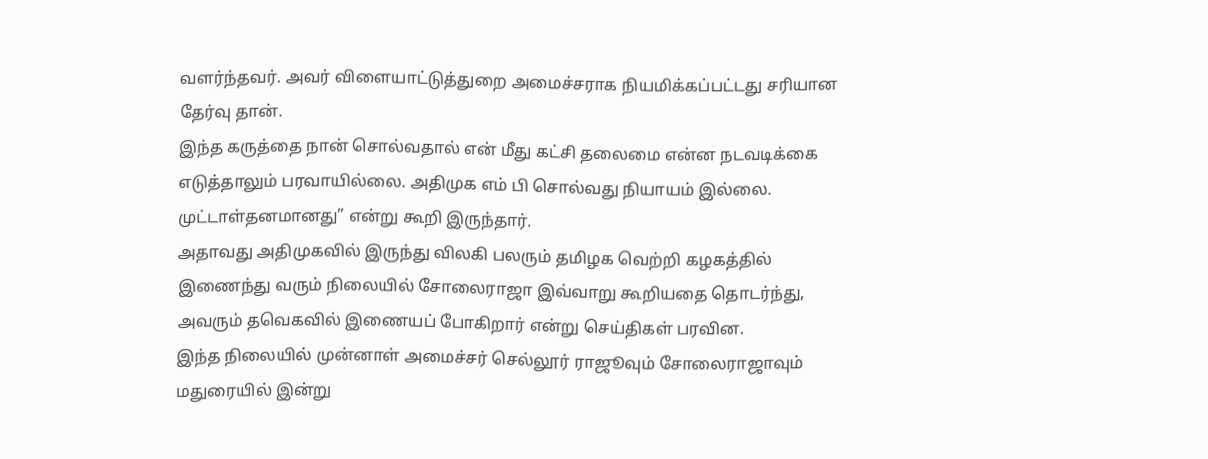வளர்ந்தவர். அவர் விளையாட்டுத்துறை அமைச்சராக நியமிக்கப்பட்டது சரியான தேர்வு தான்.
இந்த கருத்தை நான் சொல்வதால் என் மீது கட்சி தலைமை என்ன நடவடிக்கை எடுத்தாலும் பரவாயில்லை. அதிமுக எம் பி சொல்வது நியாயம் இல்லை. முட்டாள்தனமானது” என்று கூறி இருந்தார்.
அதாவது அதிமுகவில் இருந்து விலகி பலரும் தமிழக வெற்றி கழகத்தில் இணைந்து வரும் நிலையில் சோலைராஜா இவ்வாறு கூறியதை தொடர்ந்து, அவரும் தவெகவில் இணையப் போகிறார் என்று செய்திகள் பரவின.
இந்த நிலையில் முன்னாள் அமைச்சர் செல்லூர் ராஜூவும் சோலைராஜாவும் மதுரையில் இன்று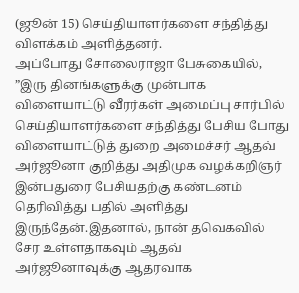(ஜூன் 15) செய்தியாளர்களை சந்தித்து விளக்கம் அளித்தனர்.
அப்போது சோலைராஜா பேசுகையில், ”இரு தினங்களுக்கு முன்பாக விளையாட்டு வீரர்கள் அமைப்பு சார்பில் செய்தியாளர்களை சந்தித்து பேசிய போது விளையாட்டுத் துறை அமைச்சர் ஆதவ் அர்ஜூனா குறித்து அதிமுக வழக்கறிஞர் இன்பதுரை பேசியதற்கு கண்டனம் தெரிவித்து பதில் அளித்து இருந்தேன்.இதனால், நான் தவெகவில் சேர உள்ளதாகவும் ஆதவ் அர்ஜூனாவுக்கு ஆதரவாக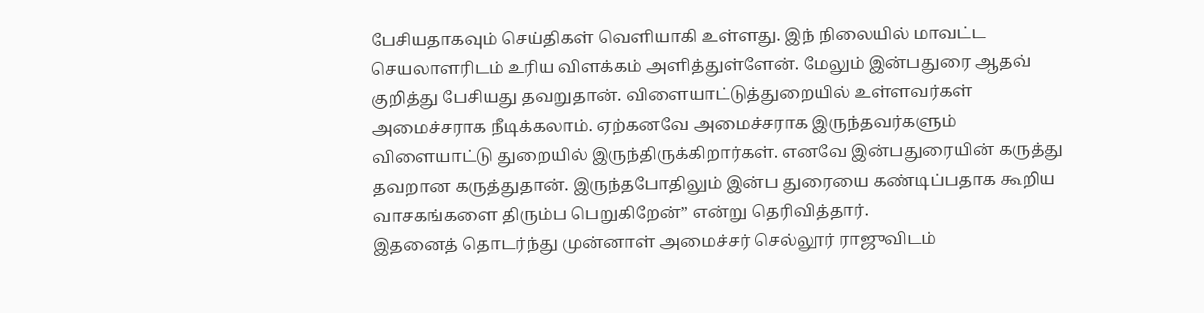பேசியதாகவும் செய்திகள் வெளியாகி உள்ளது. இந் நிலையில் மாவட்ட செயலாளரிடம் உரிய விளக்கம் அளித்துள்ளேன். மேலும் இன்பதுரை ஆதவ் குறித்து பேசியது தவறுதான். விளையாட்டுத்துறையில் உள்ளவர்கள் அமைச்சராக நீடிக்கலாம். ஏற்கனவே அமைச்சராக இருந்தவர்களும் விளையாட்டு துறையில் இருந்திருக்கிறார்கள். எனவே இன்பதுரையின் கருத்து தவறான கருத்துதான். இருந்தபோதிலும் இன்ப துரையை கண்டிப்பதாக கூறிய வாசகங்களை திரும்ப பெறுகிறேன்” என்று தெரிவித்தார்.
இதனைத் தொடர்ந்து முன்னாள் அமைச்சர் செல்லூர் ராஜுவிடம்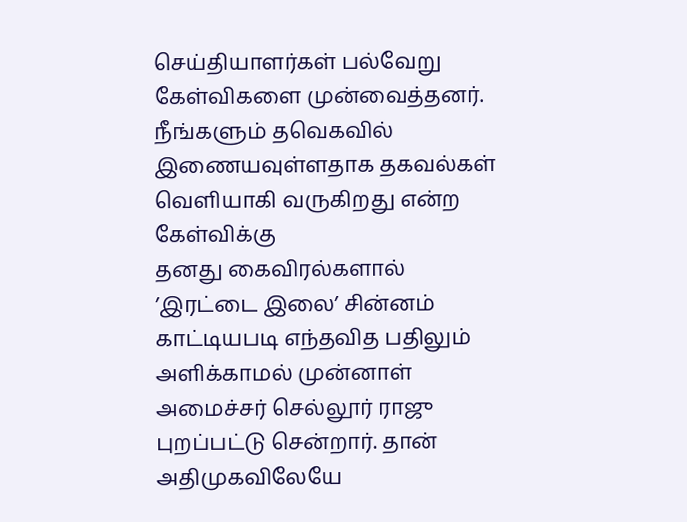செய்தியாளர்கள் பல்வேறு கேள்விகளை முன்வைத்தனர்.
நீங்களும் தவெகவில் இணையவுள்ளதாக தகவல்கள் வெளியாகி வருகிறது என்ற கேள்விக்கு
தனது கைவிரல்களால் ’இரட்டை இலை’ சின்னம் காட்டியபடி எந்தவித பதிலும் அளிக்காமல் முன்னாள் அமைச்சர் செல்லூர் ராஜு புறப்பட்டு சென்றார். தான் அதிமுகவிலேயே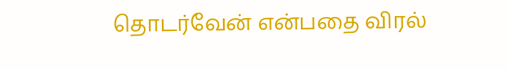தொடர்வேன் என்பதை விரல்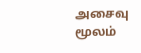அசைவு மூலம்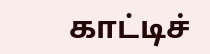காட்டிச்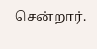சென்றார்.